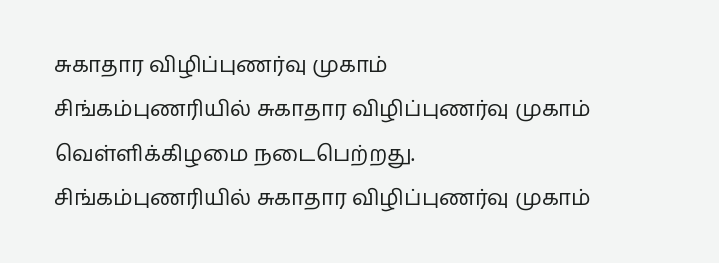சுகாதார விழிப்புணர்வு முகாம்
சிங்கம்புணரியில் சுகாதார விழிப்புணர்வு முகாம் வெள்ளிக்கிழமை நடைபெற்றது.
சிங்கம்புணரியில் சுகாதார விழிப்புணர்வு முகாம்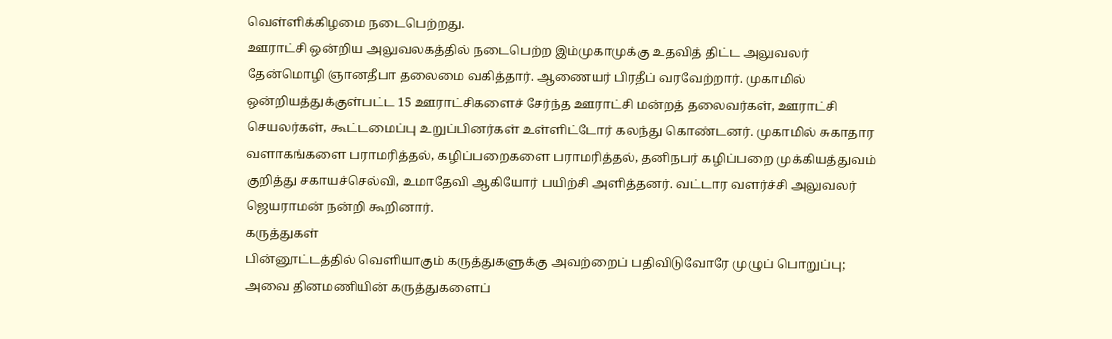வெள்ளிக்கிழமை நடைபெற்றது.
ஊராட்சி ஒன்றிய அலுவலகத்தில் நடைபெற்ற இம்முகாமுக்கு உதவித் திட்ட அலுவலர் தேன்மொழி ஞானதீபா தலைமை வகித்தார். ஆணையர் பிரதீப் வரவேற்றார். முகாமில் ஒன்றியத்துக்குள்பட்ட 15 ஊராட்சிகளைச் சேர்ந்த ஊராட்சி மன்றத் தலைவர்கள், ஊராட்சி செயலர்கள், கூட்டமைப்பு உறுப்பினர்கள் உள்ளிட்டோர் கலந்து கொண்டனர். முகாமில் சுகாதார வளாகங்களை பராமரித்தல், கழிப்பறைகளை பராமரித்தல், தனிநபர் கழிப்பறை முக்கியத்துவம் குறித்து சகாயச்செல்வி, உமாதேவி ஆகியோர் பயிற்சி அளித்தனர். வட்டார வளர்ச்சி அலுவலர் ஜெயராமன் நன்றி கூறினார்.
கருத்துகள்
பின்னூட்டத்தில் வெளியாகும் கருத்துகளுக்கு அவற்றைப் பதிவிடுவோரே முழுப் பொறுப்பு; அவை தினமணியின் கருத்துகளைப்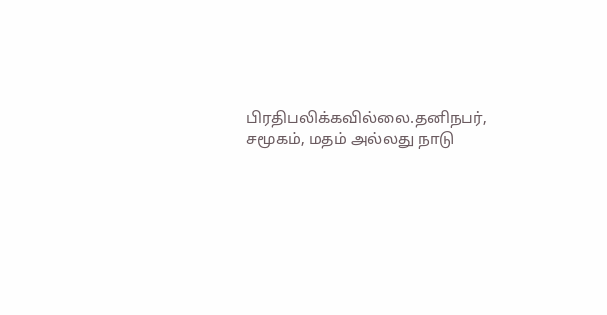பிரதிபலிக்கவில்லை.தனிநபர், சமூகம், மதம் அல்லது நாடு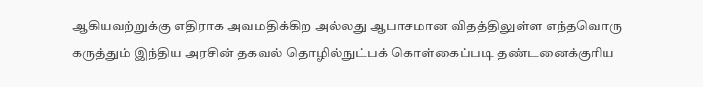ஆகியவற்றுக்கு எதிராக அவமதிக்கிற அல்லது ஆபாசமான விதத்திலுள்ள எந்தவொரு கருத்தும் இந்திய அரசின் தகவல் தொழில்நுட்பக் கொள்கைப்படி தண்டனைக்குரிய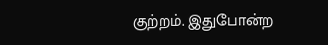குற்றம். இதுபோன்ற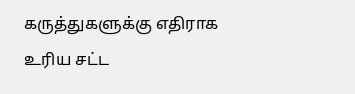கருத்துகளுக்கு எதிராக உரிய சட்ட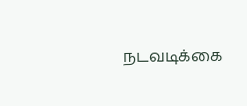நடவடிக்கை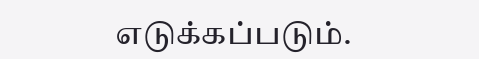எடுக்கப்படும்.